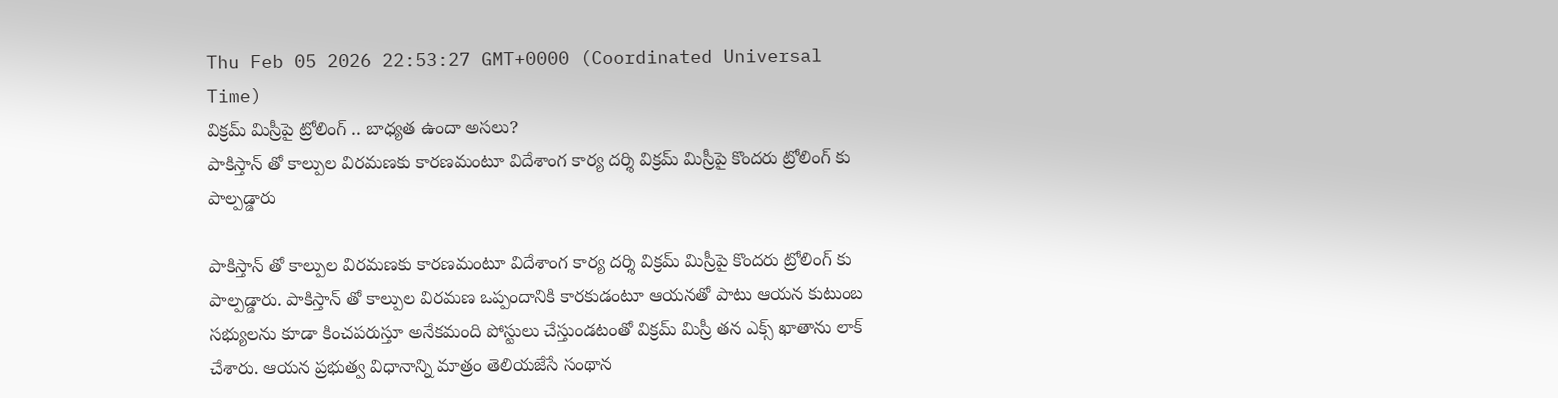Thu Feb 05 2026 22:53:27 GMT+0000 (Coordinated Universal Time)
విక్రమ్ మిస్రీపై ట్రోలింగ్ .. బాధ్యత ఉందా అసలు?
పాకిస్తాన్ తో కాల్పుల విరమణకు కారణమంటూ విదేశాంగ కార్య దర్శి విక్రమ్ మిస్రీపై కొందరు ట్రోలింగ్ కు పాల్పడ్డారు

పాకిస్తాన్ తో కాల్పుల విరమణకు కారణమంటూ విదేశాంగ కార్య దర్శి విక్రమ్ మిస్రీపై కొందరు ట్రోలింగ్ కు పాల్పడ్డారు. పాకిస్తాన్ తో కాల్పుల విరమణ ఒప్పందానికి కారకుడంటూ ఆయనతో పాటు ఆయన కుటుంబ సభ్యులను కూడా కించపరుస్తూ అనేకమంది పోస్టులు చేస్తుండటంతో విక్రమ్ మిస్రీ తన ఎక్స్ ఖాతాను లాక్ చేశారు. ఆయన ప్రభుత్వ విధానాన్ని మాత్రం తెలియజేసే సంథాన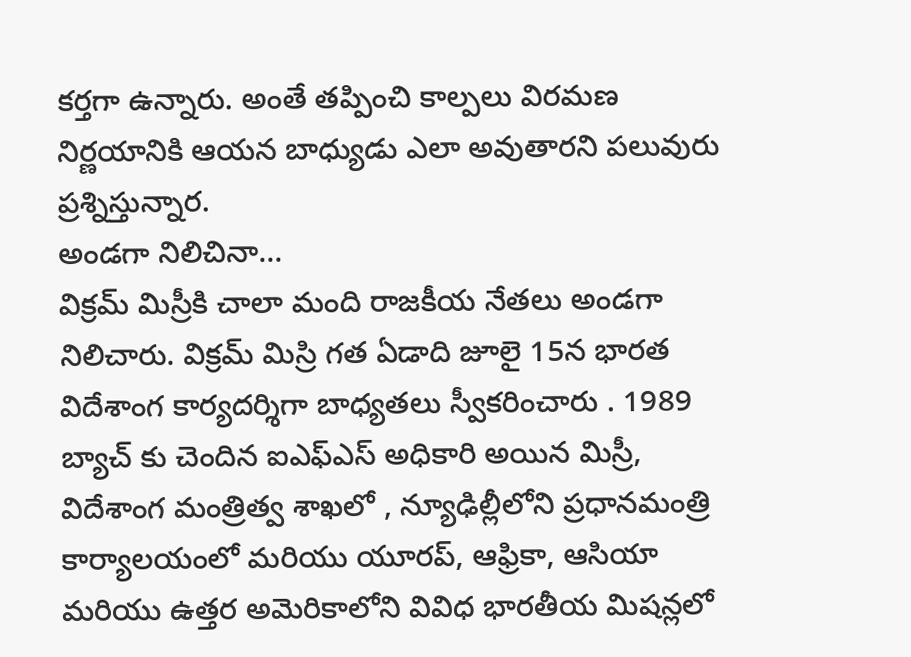కర్తగా ఉన్నారు. అంతే తప్పించి కాల్పలు విరమణ నిర్ణయానికి ఆయన బాధ్యుడు ఎలా అవుతారని పలువురు ప్రశ్నిస్తున్నార.
అండగా నిలిచినా...
విక్రమ్ మిస్రీకి చాలా మంది రాజకీయ నేతలు అండగా నిలిచారు. విక్రమ్ మిస్రి గత ఏడాది జూలై 15న భారత విదేశాంగ కార్యదర్శిగా బాధ్యతలు స్వీకరించారు . 1989 బ్యాచ్ కు చెందిన ఐఎఫ్ఎస్ అధికారి అయిన మిస్రీ, విదేశాంగ మంత్రిత్వ శాఖలో , న్యూఢిల్లీలోని ప్రధానమంత్రి కార్యాలయంలో మరియు యూరప్, ఆఫ్రికా, ఆసియా మరియు ఉత్తర అమెరికాలోని వివిధ భారతీయ మిషన్లలో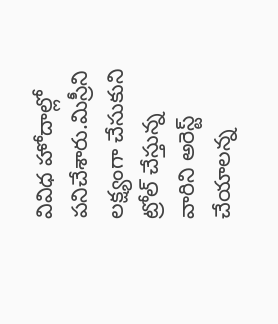వివిధ హోదాల్లో పనిచేశారు.మిస్రీని లక్ష్యంగా చేసుకుని ట్రోల్ చేస్తున్న వారిని అరెస్ట్ చేయాలన్న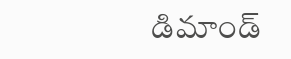డిమాండ్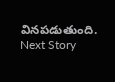వినపడుతుంది.
Next Story